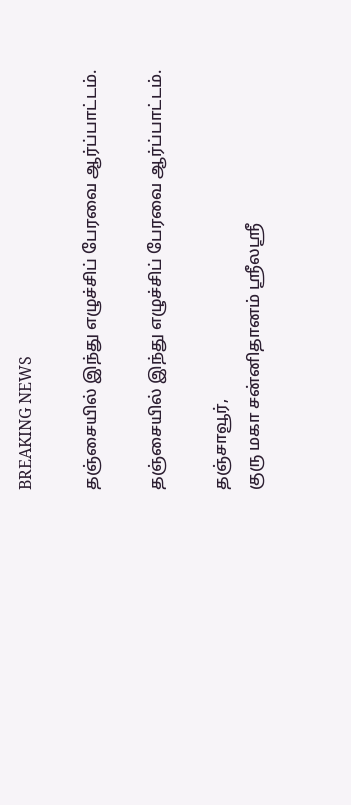BREAKING NEWS

தஞ்சையில் இந்து எழுச்சிப் பேரவை ஆர்ப்பாட்டம்.

தஞ்சையில் இந்து எழுச்சிப் பேரவை ஆர்ப்பாட்டம்.

தஞ்சாவூர்,
குரு மகா சன்னிதானம் ஸ்ரீலஸ்ரீ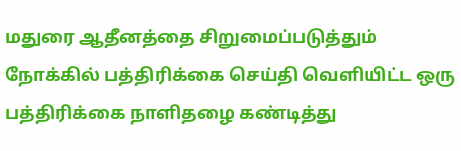மதுரை ஆதீனத்தை சிறுமைப்படுத்தும் நோக்கில் பத்திரிக்கை செய்தி வெளியிட்ட ஒரு பத்திரிக்கை நாளிதழை கண்டித்து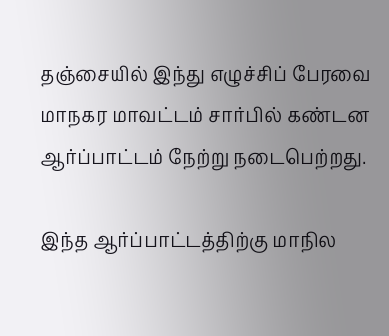தஞ்சையில் இந்து எழுச்சிப் பேரவை மாநகர மாவட்டம் சார்பில் கண்டன ஆர்ப்பாட்டம் நேற்று நடைபெற்றது.

இந்த ஆர்ப்பாட்டத்திற்கு மாநில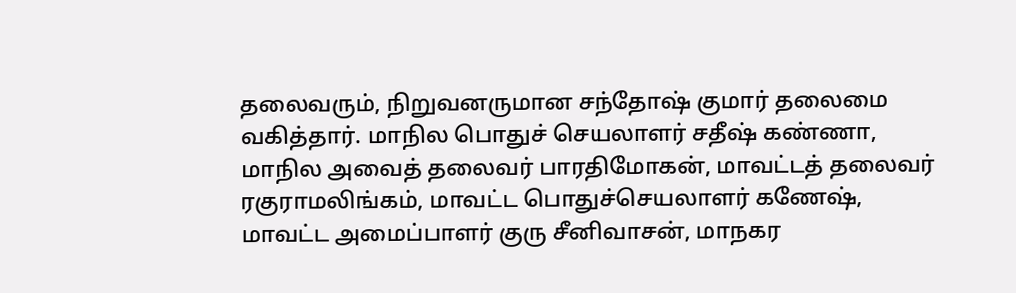தலைவரும், நிறுவனருமான சந்தோஷ் குமார் தலைமை வகித்தார். மாநில பொதுச் செயலாளர் சதீஷ் கண்ணா, மாநில அவைத் தலைவர் பாரதிமோகன், மாவட்டத் தலைவர் ரகுராமலிங்கம், மாவட்ட பொதுச்செயலாளர் கணேஷ், மாவட்ட அமைப்பாளர் குரு சீனிவாசன், மாநகர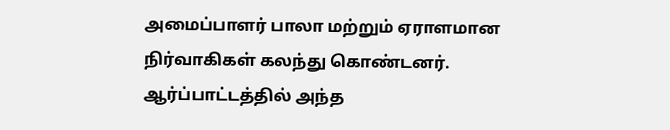அமைப்பாளர் பாலா மற்றும் ஏராளமான நிர்வாகிகள் கலந்து கொண்டனர். ஆர்ப்பாட்டத்தில் அந்த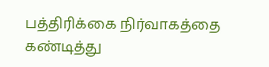பத்திரிக்கை நிர்வாகத்தை கண்டித்து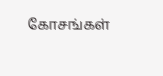கோசங்கள்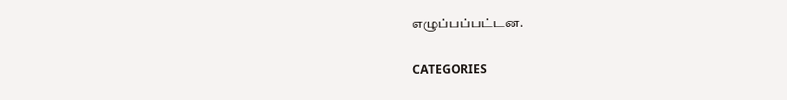எழுப்பப்பட்டன.

CATEGORIES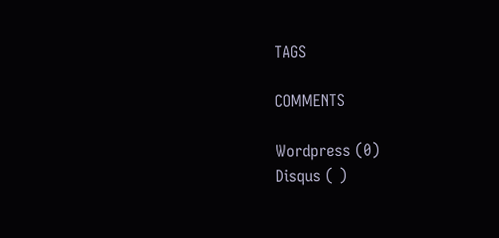TAGS

COMMENTS

Wordpress (0)
Disqus ( )